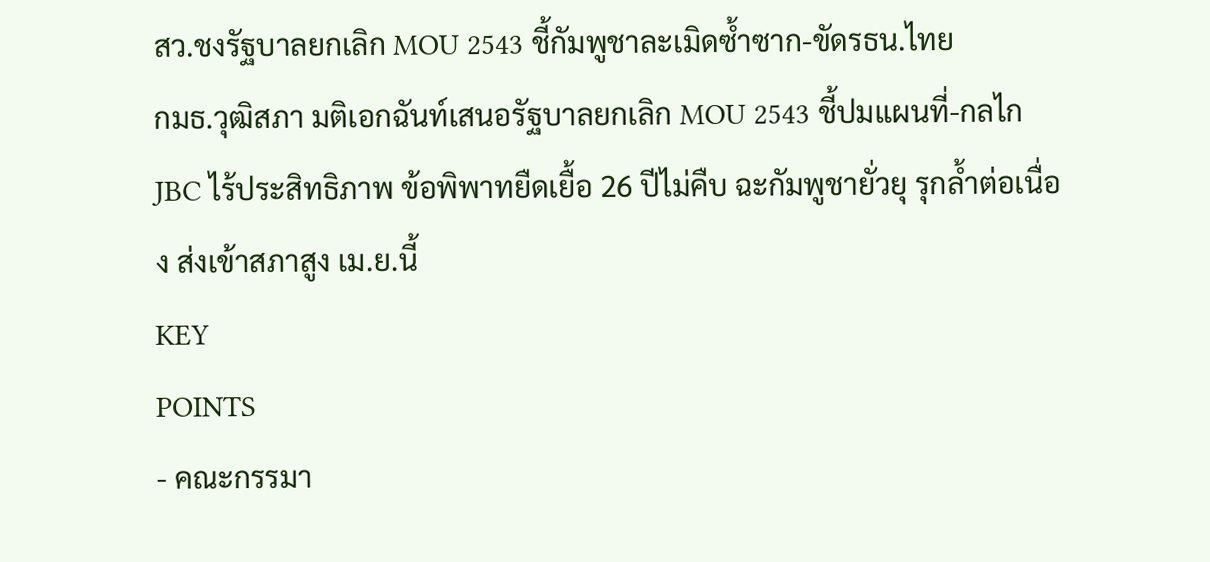สว.ชงรัฐบาลยกเลิก MOU 2543 ชี้กัมพูชาละเมิดซ้ำซาก-ขัดรธน.ไทย
กมธ.วุฒิสภา มติเอกฉันท์เสนอรัฐบาลยกเลิก MOU 2543 ชี้ปมแผนที่-กลไก JBC ไร้ประสิทธิภาพ ข้อพิพาทยืดเยื้อ 26 ปีไม่คืบ ฉะกัมพูชายั่วยุ รุกล้ำต่อเนื่อง ส่งเข้าสภาสูง เม.ย.นี้
KEY
POINTS
- คณะกรรมา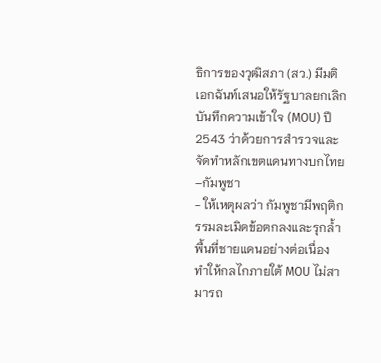ธิการของวุฒิสภา (สว.) มีมติเอกฉันท์เสนอให้รัฐบาลยกเลิกบันทึกความเข้าใจ (MOU) ปี 2543 ว่าด้วยการสำรวจและจัดทำหลักเขตแดนทางบกไทย–กัมพูชา
- ให้เหตุผลว่า กัมพูชามีพฤติกรรมละเมิดข้อตกลงและรุกล้ำพื้นที่ชายแดนอย่างต่อเนื่อง ทำให้กลไกภายใต้ MOU ไม่สามารถ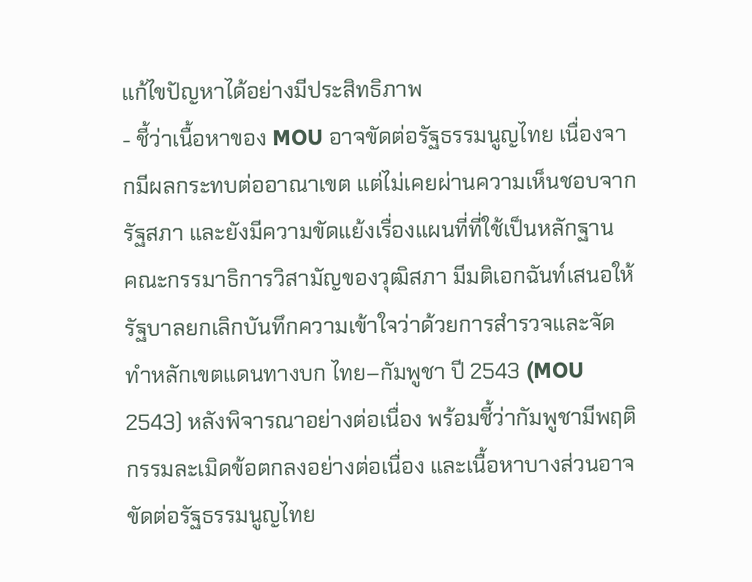แก้ไขปัญหาได้อย่างมีประสิทธิภาพ
- ชี้ว่าเนื้อหาของ MOU อาจขัดต่อรัฐธรรมนูญไทย เนื่องจากมีผลกระทบต่ออาณาเขต แต่ไม่เคยผ่านความเห็นชอบจากรัฐสภา และยังมีความขัดแย้งเรื่องแผนที่ที่ใช้เป็นหลักฐาน
คณะกรรมาธิการวิสามัญของวุฒิสภา มีมติเอกฉันท์เสนอให้รัฐบาลยกเลิกบันทึกความเข้าใจว่าด้วยการสำรวจและจัดทำหลักเขตแดนทางบก ไทย–กัมพูชา ปี 2543 (MOU 2543) หลังพิจารณาอย่างต่อเนื่อง พร้อมชี้ว่ากัมพูชามีพฤติกรรมละเมิดข้อตกลงอย่างต่อเนื่อง และเนื้อหาบางส่วนอาจขัดต่อรัฐธรรมนูญไทย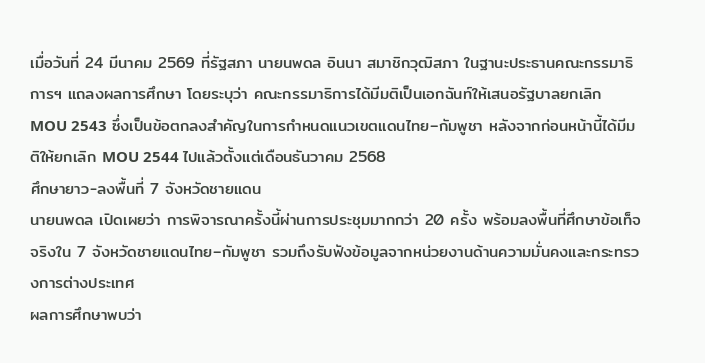เมื่อวันที่ 24 มีนาคม 2569 ที่รัฐสภา นายนพดล อินนา สมาชิกวุฒิสภา ในฐานะประธานคณะกรรมาธิการฯ แถลงผลการศึกษา โดยระบุว่า คณะกรรมาธิการได้มีมติเป็นเอกฉันท์ให้เสนอรัฐบาลยกเลิก MOU 2543 ซึ่งเป็นข้อตกลงสำคัญในการกำหนดแนวเขตแดนไทย–กัมพูชา หลังจากก่อนหน้านี้ได้มีมติให้ยกเลิก MOU 2544 ไปแล้วตั้งแต่เดือนธันวาคม 2568
ศึกษายาว-ลงพื้นที่ 7 จังหวัดชายแดน
นายนพดล เปิดเผยว่า การพิจารณาครั้งนี้ผ่านการประชุมมากกว่า 20 ครั้ง พร้อมลงพื้นที่ศึกษาข้อเท็จจริงใน 7 จังหวัดชายแดนไทย–กัมพูชา รวมถึงรับฟังข้อมูลจากหน่วยงานด้านความมั่นคงและกระทรวงการต่างประเทศ
ผลการศึกษาพบว่า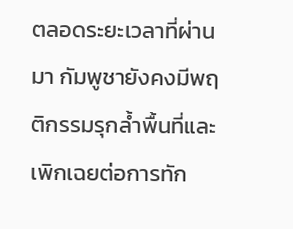ตลอดระยะเวลาที่ผ่านมา กัมพูชายังคงมีพฤติกรรมรุกล้ำพื้นที่และเพิกเฉยต่อการทัก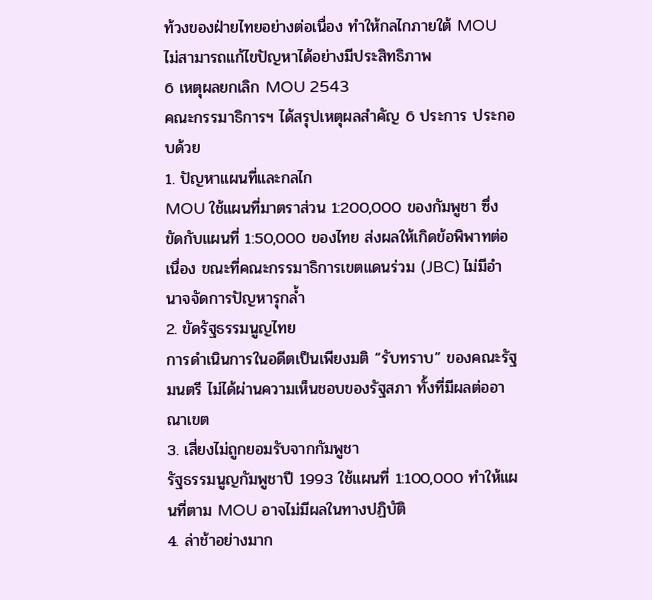ท้วงของฝ่ายไทยอย่างต่อเนื่อง ทำให้กลไกภายใต้ MOU ไม่สามารถแก้ไขปัญหาได้อย่างมีประสิทธิภาพ
6 เหตุผลยกเลิก MOU 2543
คณะกรรมาธิการฯ ได้สรุปเหตุผลสำคัญ 6 ประการ ประกอบด้วย
1. ปัญหาแผนที่และกลไก
MOU ใช้แผนที่มาตราส่วน 1:200,000 ของกัมพูชา ซึ่งขัดกับแผนที่ 1:50,000 ของไทย ส่งผลให้เกิดข้อพิพาทต่อเนื่อง ขณะที่คณะกรรมาธิการเขตแดนร่วม (JBC) ไม่มีอำนาจจัดการปัญหารุกล้ำ
2. ขัดรัฐธรรมนูญไทย
การดำเนินการในอดีตเป็นเพียงมติ “รับทราบ” ของคณะรัฐมนตรี ไม่ได้ผ่านความเห็นชอบของรัฐสภา ทั้งที่มีผลต่ออาณาเขต
3. เสี่ยงไม่ถูกยอมรับจากกัมพูชา
รัฐธรรมนูญกัมพูชาปี 1993 ใช้แผนที่ 1:100,000 ทำให้แผนที่ตาม MOU อาจไม่มีผลในทางปฏิบัติ
4. ล่าช้าอย่างมาก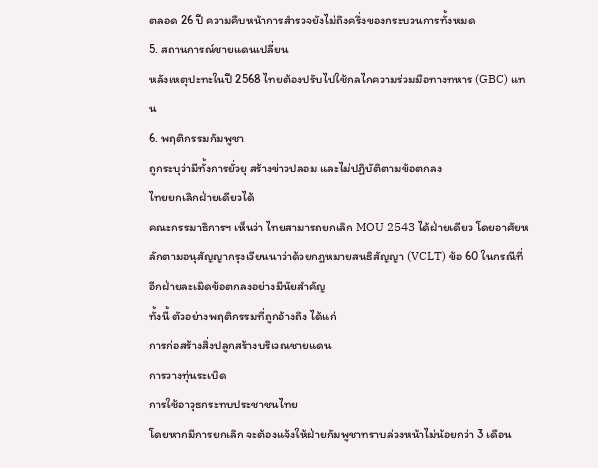ตลอด 26 ปี ความคืบหน้าการสำรวจยังไม่ถึงครึ่งของกระบวนการทั้งหมด
5. สถานการณ์ชายแดนเปลี่ยน
หลังเหตุปะทะในปี 2568 ไทยต้องปรับไปใช้กลไกความร่วมมือทางทหาร (GBC) แทน
6. พฤติกรรมกัมพูชา
ถูกระบุว่ามีทั้งการยั่วยุ สร้างข่าวปลอม และไม่ปฏิบัติตามข้อตกลง
ไทยยกเลิกฝ่ายเดียวได้
คณะกรรมาธิการฯ เห็นว่า ไทยสามารถยกเลิก MOU 2543 ได้ฝ่ายเดียว โดยอาศัยหลักตามอนุสัญญากรุงเวียนนาว่าด้วยกฎหมายสนธิสัญญา (VCLT) ข้อ 60 ในกรณีที่อีกฝ่ายละเมิดข้อตกลงอย่างมีนัยสำคัญ
ทั้งนี้ ตัวอย่างพฤติกรรมที่ถูกอ้างถึง ได้แก่
การก่อสร้างสิ่งปลูกสร้างบริเวณชายแดน
การวางทุ่นระเบิด
การใช้อาวุธกระทบประชาชนไทย
โดยหากมีการยกเลิก จะต้องแจ้งให้ฝ่ายกัมพูชาทราบล่วงหน้าไม่น้อยกว่า 3 เดือน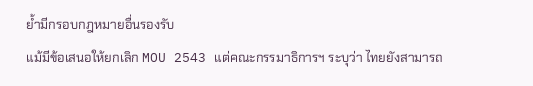ย้ำมีกรอบกฎหมายอื่นรองรับ
แม้มีข้อเสนอให้ยกเลิก MOU 2543 แต่คณะกรรมาธิการฯ ระบุว่า ไทยยังสามารถ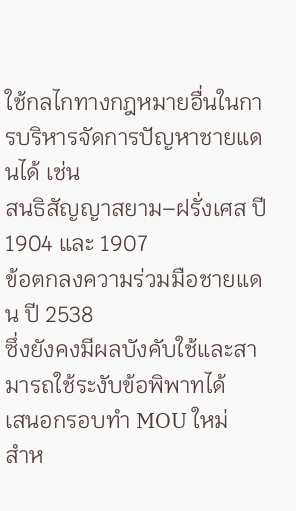ใช้กลไกทางกฎหมายอื่นในการบริหารจัดการปัญหาชายแดนได้ เช่น
สนธิสัญญาสยาม–ฝรั่งเศส ปี 1904 และ 1907
ข้อตกลงความร่วมมือชายแดน ปี 2538
ซึ่งยังคงมีผลบังคับใช้และสามารถใช้ระงับข้อพิพาทได้
เสนอกรอบทำ MOU ใหม่
สำห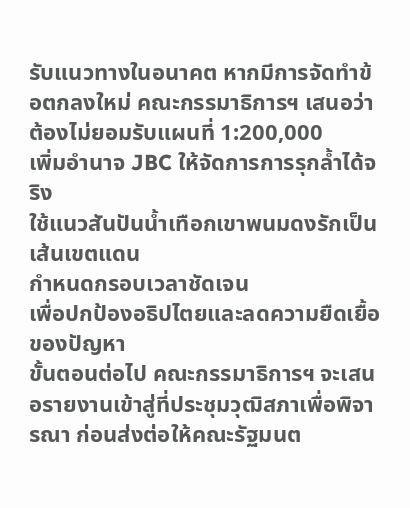รับแนวทางในอนาคต หากมีการจัดทำข้อตกลงใหม่ คณะกรรมาธิการฯ เสนอว่า
ต้องไม่ยอมรับแผนที่ 1:200,000
เพิ่มอำนาจ JBC ให้จัดการการรุกล้ำได้จริง
ใช้แนวสันปันน้ำเทือกเขาพนมดงรักเป็นเส้นเขตแดน
กำหนดกรอบเวลาชัดเจน
เพื่อปกป้องอธิปไตยและลดความยืดเยื้อของปัญหา
ขั้นตอนต่อไป คณะกรรมาธิการฯ จะเสนอรายงานเข้าสู่ที่ประชุมวุฒิสภาเพื่อพิจารณา ก่อนส่งต่อให้คณะรัฐมนต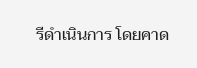รีดำเนินการ โดยคาด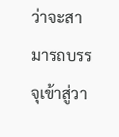ว่าจะสามารถบรรจุเข้าสู่วา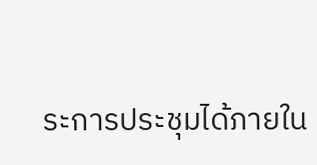ระการประชุมได้ภายใน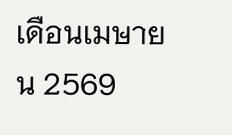เดือนเมษายน 2569